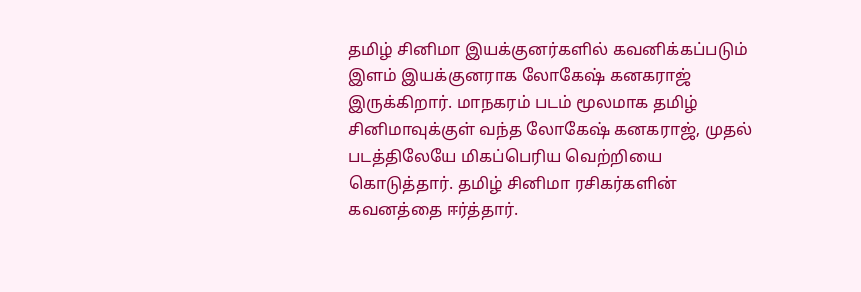தமிழ் சினிமா இயக்குனர்களில் கவனிக்கப்படும் இளம் இயக்குனராக லோகேஷ் கனகராஜ் இருக்கிறார். மாநகரம் படம் மூலமாக தமிழ் சினிமாவுக்குள் வந்த லோகேஷ் கனகராஜ், முதல் படத்திலேயே மிகப்பெரிய வெற்றியை கொடுத்தார். தமிழ் சினிமா ரசிகர்களின் கவனத்தை ஈர்த்தார்.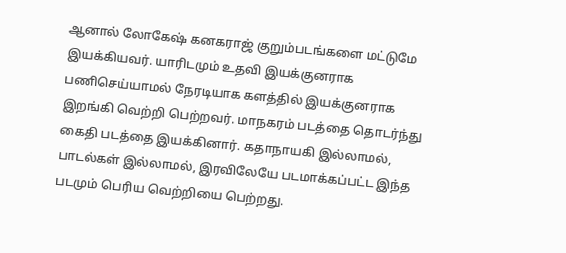ஆனால் லோகேஷ் கனகராஜ் குறும்படங்களை மட்டுமே இயக்கியவர். யாரிடமும் உதவி இயக்குனராக பணிசெய்யாமல் நேரடியாக களத்தில் இயக்குனராக இறங்கி வெற்றி பெற்றவர். மாநகரம் படத்தை தொடர்ந்து கைதி படத்தை இயக்கினார். கதாநாயகி இல்லாமல், பாடல்கள் இல்லாமல், இரவிலேயே படமாக்கப்பட்ட இந்த படமும் பெரிய வெற்றியை பெற்றது.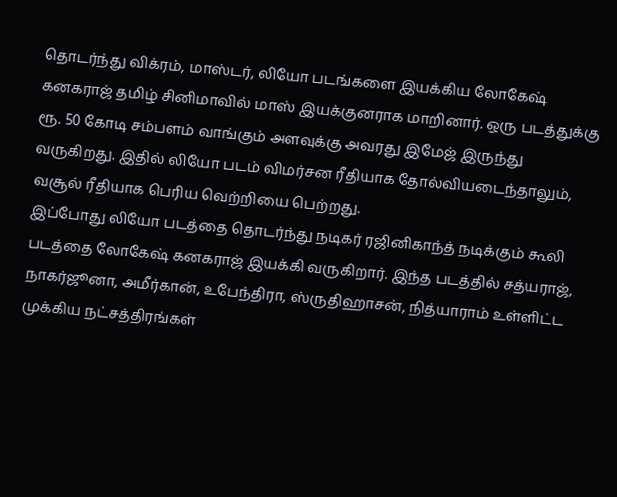தொடர்ந்து விக்ரம், மாஸ்டர், லியோ படங்களை இயக்கிய லோகேஷ் கனகராஜ் தமிழ் சினிமாவில் மாஸ் இயக்குனராக மாறினார். ஒரு படத்துக்கு ரூ. 50 கோடி சம்பளம் வாங்கும் அளவுக்கு அவரது இமேஜ் இருந்து வருகிறது. இதில் லியோ படம் விமர்சன ரீதியாக தோல்வியடைந்தாலும், வசூல் ரீதியாக பெரிய வெற்றியை பெற்றது.
இப்போது லியோ படத்தை தொடர்ந்து நடிகர் ரஜினிகாந்த் நடிக்கும் கூலி படத்தை லோகேஷ் கனகராஜ் இயக்கி வருகிறார். இந்த படத்தில் சத்யராஜ், நாகர்ஜூனா, அமீர்கான், உபேந்திரா, ஸ்ருதிஹாசன், நித்யாராம் உள்ளிட்ட முக்கிய நட்சத்திரங்கள்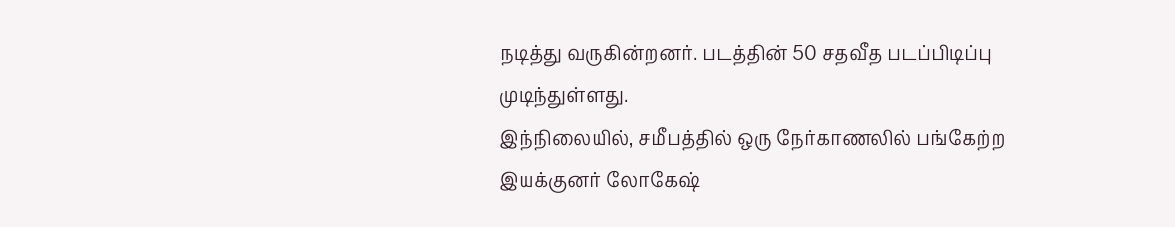நடித்து வருகின்றனர். படத்தின் 50 சதவீத படப்பிடிப்பு முடிந்துள்ளது.
இந்நிலையில், சமீபத்தில் ஒரு நேர்காணலில் பங்கேற்ற இயக்குனர் லோகேஷ்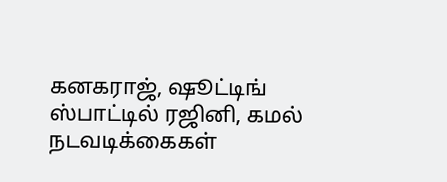கனகராஜ், ஷூட்டிங் ஸ்பாட்டில் ரஜினி, கமல் நடவடிக்கைகள்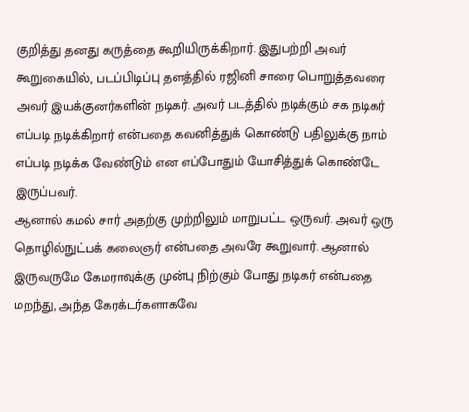குறித்து தனது கருத்தை கூறியிருக்கிறார். இதுபற்றி அவர் கூறுகையில், படப்பிடிப்பு தளத்தில் ரஜினி சாரை பொறுத்தவரை அவர் இயக்குனர்களின் நடிகர். அவர் படத்தில் நடிக்கும் சக நடிகர் எப்படி நடிக்கிறார் என்பதை கவனித்துக் கொண்டு பதிலுக்கு நாம் எப்படி நடிக்க வேண்டும் என எப்போதும் யோசித்துக் கொண்டே இருப்பவர்.
ஆனால் கமல் சார் அதற்கு முற்றிலும் மாறுபட்ட ஒருவர். அவர் ஒரு தொழில்நுட்பக் கலைஞர் என்பதை அவரே கூறுவார். ஆனால் இருவருமே கேமராவுக்கு முன்பு நிற்கும் போது நடிகர் என்பதை மறந்து, அந்த கேரக்டர்களாகவே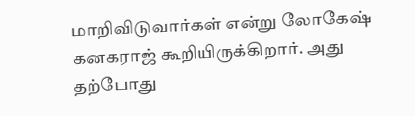மாறிவிடுவார்கள் என்று லோகேஷ் கனகராஜ் கூறியிருக்கிறார். அது தற்போது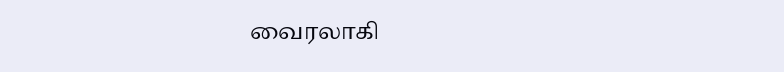வைரலாகி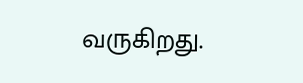வருகிறது.